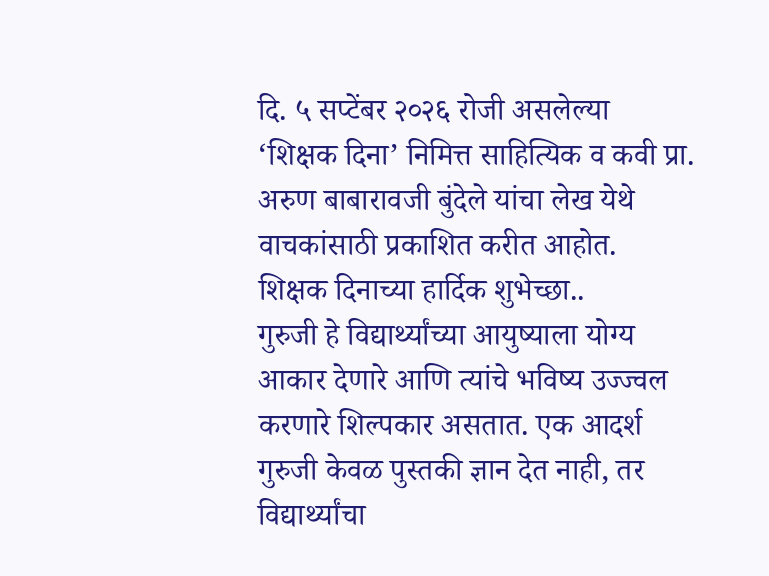दि. ५ सप्टेंबर २०२६ रोजी असलेल्या ‘शिक्षक दिना’ निमित्त साहित्यिक व कवी प्रा. अरुण बाबारावजी बुंदेले यांचा लेख येथे वाचकांसाठी प्रकाशित करीत आहोत.
शिक्षक दिनाच्या हार्दिक शुभेच्छा..
गुरुजी हे विद्यार्थ्यांच्या आयुष्याला योग्य आकार देणारे आणि त्यांचे भविष्य उज्ज्वल करणारे शिल्पकार असतात. एक आदर्श गुरुजी केवळ पुस्तकी ज्ञान देत नाही, तर विद्यार्थ्यांचा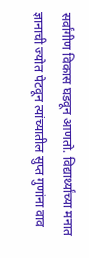सर्वांगीण विकास घडवून आणतो. विद्यार्थ्यांच्या मनात ज्ञानाची ज्योत पेटवून त्यांच्यातील सुप्त गुणांना वाव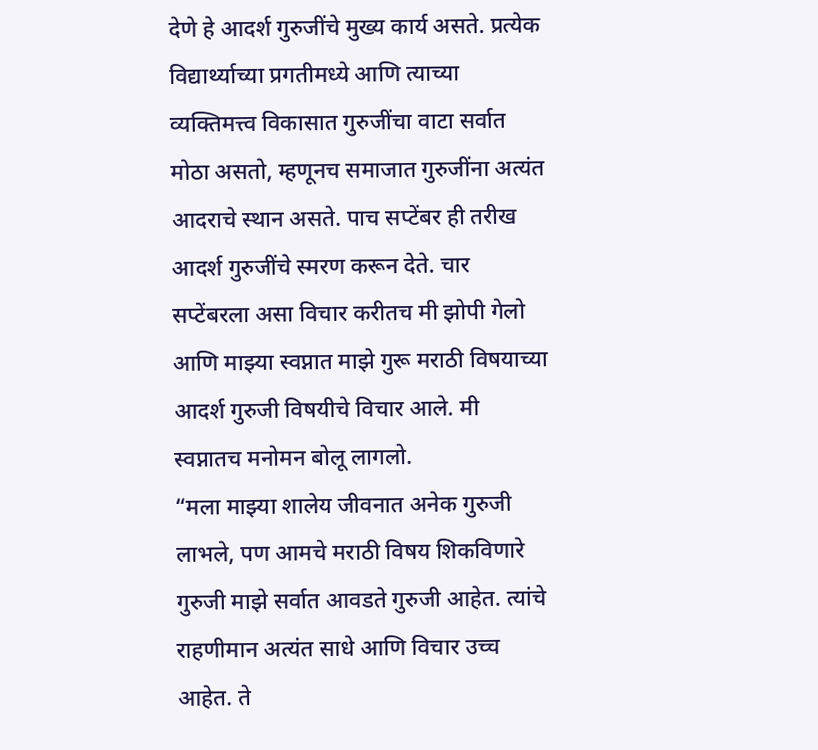देणे हे आदर्श गुरुजींचे मुख्य कार्य असते. प्रत्येक विद्यार्थ्याच्या प्रगतीमध्ये आणि त्याच्या व्यक्तिमत्त्व विकासात गुरुजींचा वाटा सर्वात मोठा असतो, म्हणूनच समाजात गुरुजींना अत्यंत आदराचे स्थान असते. पाच सप्टेंबर ही तरीख आदर्श गुरुजींचे स्मरण करून देते. चार सप्टेंबरला असा विचार करीतच मी झोपी गेलो आणि माझ्या स्वप्नात माझे गुरू मराठी विषयाच्या आदर्श गुरुजी विषयीचे विचार आले. मी स्वप्नातच मनोमन बोलू लागलो.
“मला माझ्या शालेय जीवनात अनेक गुरुजी लाभले, पण आमचे मराठी विषय शिकविणारे गुरुजी माझे सर्वात आवडते गुरुजी आहेत. त्यांचे राहणीमान अत्यंत साधे आणि विचार उच्च आहेत. ते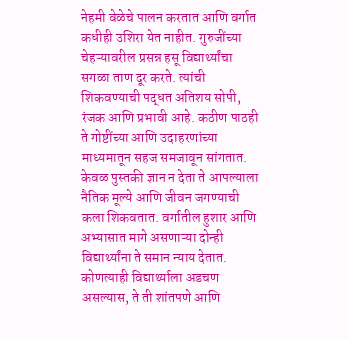नेहमी वेळेचे पालन करतात आणि वर्गात कधीही उशिरा येत नाहीत. गुरुजींच्या चेहऱ्यावरील प्रसन्न हसू विद्यार्थ्यांचा सगळा ताण दूर करते. त्यांची शिकवण्याची पद्धत अतिशय सोपी, रंजक आणि प्रभावी आहे. कठीण पाठही ते गोष्टींच्या आणि उदाहरणांच्या माध्यमातून सहज समजावून सांगतात. केवळ पुस्तकी ज्ञान न देता ते आपल्याला नैतिक मूल्ये आणि जीवन जगण्याची कला शिकवतात. वर्गातील हुशार आणि अभ्यासात मागे असणाऱ्या दोन्ही विद्यार्थ्यांना ते समान न्याय देतात. कोणत्याही विद्यार्थ्याला अडचण असल्यास, ते ती शांतपणे आणि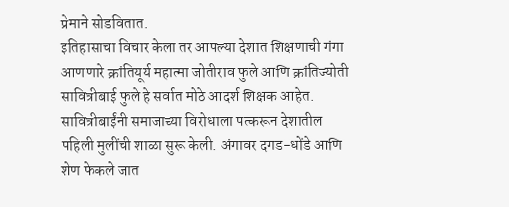प्रेमाने सोडवितात.
इतिहासाचा विचार केला तर आपल्या देशात शिक्षणाची गंगा आणणारे क्रांतियूर्य महात्मा जोतीराव फुले आणि क्रांतिज्योती सावित्रीबाई फुले हे सर्वात मोठे आदर्श शिक्षक आहेत. सावित्रीबाईंनी समाजाच्या विरोधाला पत्करून देशातील पहिली मुलींची शाळा सुरू केली. अंगावर दगड-धोंडे आणि शेण फेकले जात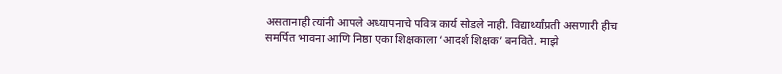असतानाही त्यांनी आपले अध्यापनाचे पवित्र कार्य सोडले नाही. विद्यार्थ्यांप्रती असणारी हीच समर्पित भावना आणि निष्ठा एका शिक्षकाला ‘आदर्श शिक्षक’ बनविते. माझे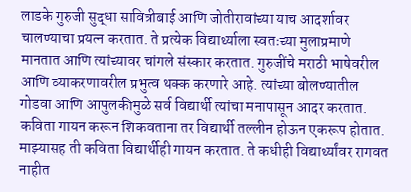लाडके गुरुजी सुद्धा सावित्रीबाई आणि जोतीरावांच्या याच आदर्शावर चालण्याचा प्रयत्न करतात. ते प्रत्येक विद्यार्थ्याला स्वतःच्या मुलाप्रमाणे मानतात आणि त्यांच्यावर चांगले संस्कार करतात. गुरुजींचे मराठी भाषेवरील आणि व्याकरणावरील प्रभुत्व थक्क करणारे आहे. त्यांच्या बोलण्यातील गोडवा आणि आपुलकीमुळे सर्व विद्यार्थी त्यांचा मनापासून आदर करतात. कविता गायन करून शिकवताना तर विद्यार्थी तल्लीन होऊन एकरूप होतात. माझ्यासह ती कविता विद्यार्थीही गायन करतात. ते कधीही विद्यार्थ्यांवर रागवत नाहीत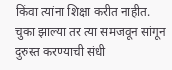किंवा त्यांना शिक्षा करीत नाहीत. चुका झाल्या तर त्या समजवून सांगून दुरुस्त करण्याची संधी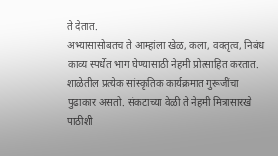ते देतात.
अभ्यासासोबतच ते आम्हांला खेळ, कला, वक्तृत्व, निबंध काव्य स्पर्धेत भाग घेण्यासाठी नेहमी प्रोत्साहित करतात. शाळेतील प्रत्येक सांस्कृतिक कार्यक्रमात गुरूजींचा पुढाकार असतो. संकटाच्या वेळी ते नेहमी मित्रासारखे पाठीशी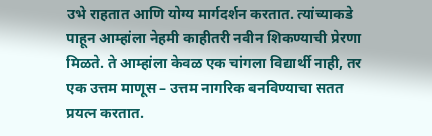उभे राहतात आणि योग्य मार्गदर्शन करतात. त्यांच्याकडे पाहून आम्हांला नेहमी काहीतरी नवीन शिकण्याची प्रेरणा मिळते. ते आम्हांला केवळ एक चांगला विद्यार्थी नाही, तर एक उत्तम माणूस – उत्तम नागरिक बनविण्याचा सतत प्रयत्न करतात.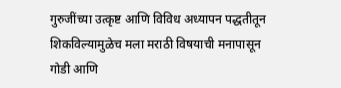गुरुजींच्या उत्कृष्ट आणि विविध अध्यापन पद्धतीतून शिकविल्यामुळेच मला मराठी विषयाची मनापासून गोडी आणि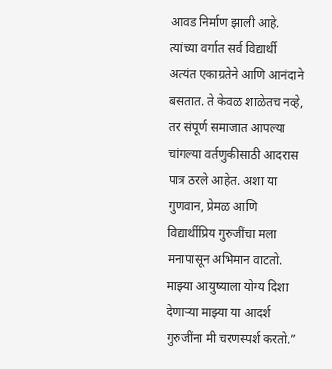आवड निर्माण झाली आहे. त्यांच्या वर्गात सर्व विद्यार्थी अत्यंत एकाग्रतेने आणि आनंदाने बसतात. ते केवळ शाळेतच नव्हे, तर संपूर्ण समाजात आपल्या चांगल्या वर्तणुकीसाठी आदरास पात्र ठरले आहेत. अशा या गुणवान, प्रेमळ आणि विद्यार्थीप्रिय गुरुजींचा मला मनापासून अभिमान वाटतो. माझ्या आयुष्याला योग्य दिशा देणाऱ्या माझ्या या आदर्श गुरुजींना मी चरणस्पर्श करतो.”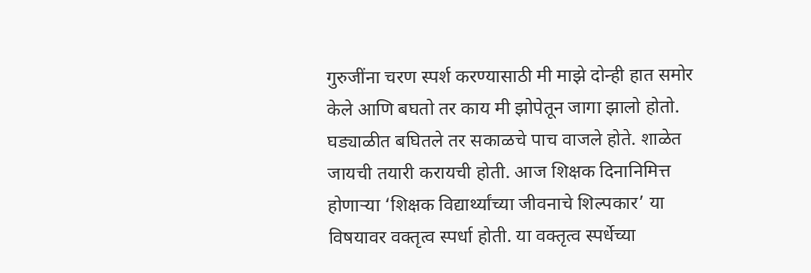गुरुजींना चरण स्पर्श करण्यासाठी मी माझे दोन्ही हात समोर केले आणि बघतो तर काय मी झोपेतून जागा झालो होतो. घड्याळीत बघितले तर सकाळचे पाच वाजले होते. शाळेत जायची तयारी करायची होती. आज शिक्षक दिनानिमित्त होणाऱ्या ‘शिक्षक विद्यार्थ्यांच्या जीवनाचे शिल्पकार’ या विषयावर वक्तृत्व स्पर्धा होती. या वक्तृत्व स्पर्धेच्या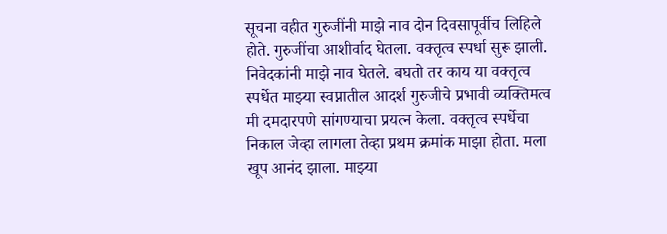सूचना वहीत गुरुजींनी माझे नाव दोन दिवसापूर्वीच लिहिले होते. गुरुजींचा आशीर्वाद घेतला. वक्तृत्व स्पर्धा सुरू झाली. निवेदकांनी माझे नाव घेतले. बघतो तर काय या वक्तृत्व स्पर्धेत माझ्या स्वप्नातील आदर्श गुरुजीचे प्रभावी व्यक्तिमत्व मी दमदारपणे सांगण्याचा प्रयत्न केला. वक्तृत्व स्पर्धेचा निकाल जेव्हा लागला तेव्हा प्रथम क्रमांक माझा होता. मला खूप आनंद झाला. माझ्या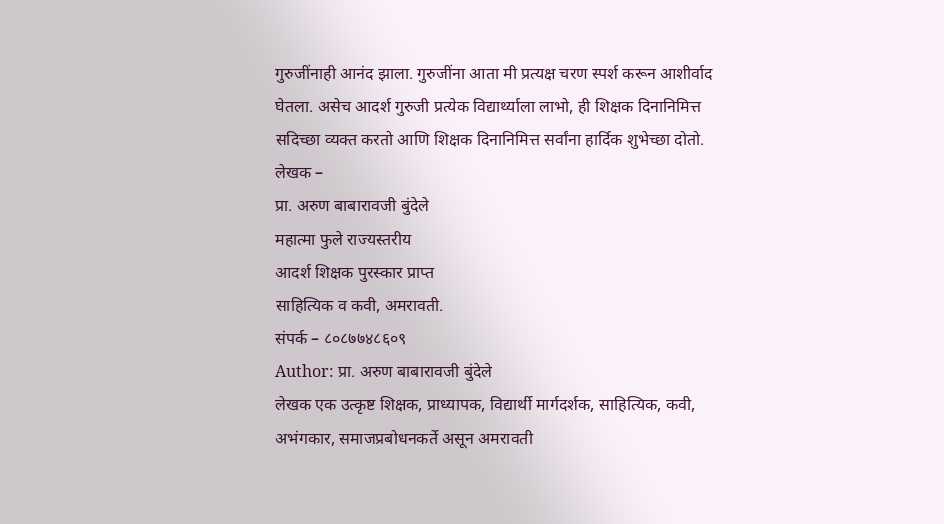गुरुजींनाही आनंद झाला. गुरुजींना आता मी प्रत्यक्ष चरण स्पर्श करून आशीर्वाद घेतला. असेच आदर्श गुरुजी प्रत्येक विद्यार्थ्याला लाभो, ही शिक्षक दिनानिमित्त सदिच्छा व्यक्त करतो आणि शिक्षक दिनानिमित्त सर्वांना हार्दिक शुभेच्छा दोतो.
लेखक –
प्रा. अरुण बाबारावजी बुंदेले
महात्मा फुले राज्यस्तरीय
आदर्श शिक्षक पुरस्कार प्राप्त
साहित्यिक व कवी, अमरावती.
संपर्क – ८०८७७४८६०९
Author: प्रा. अरुण बाबारावजी बुंदेले
लेखक एक उत्कृष्ट शिक्षक, प्राध्यापक, विद्यार्थी मार्गदर्शक, साहित्यिक, कवी, अभंगकार, समाजप्रबोधनकर्ते असून अमरावती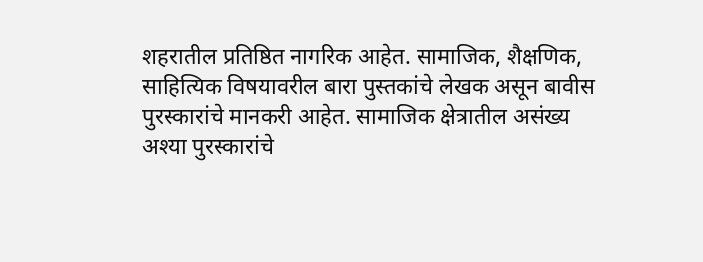शहरातील प्रतिष्ठित नागरिक आहेत. सामाजिक, शैक्षणिक, साहित्यिक विषयावरील बारा पुस्तकांचे लेखक असून बावीस पुरस्कारांचे मानकरी आहेत. सामाजिक क्षेत्रातील असंख्य अश्या पुरस्कारांचे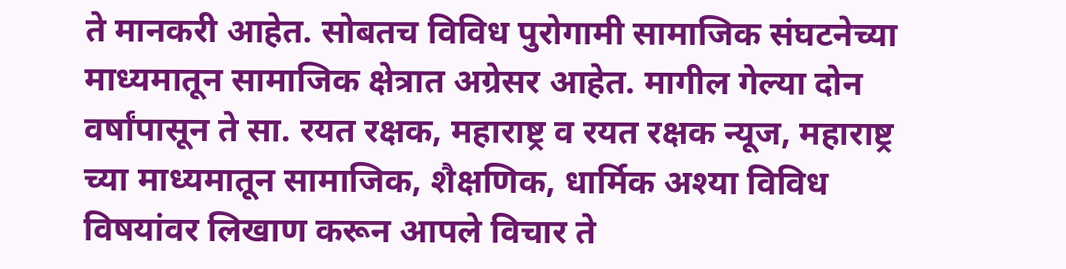ते मानकरी आहेत. सोबतच विविध पुरोगामी सामाजिक संघटनेच्या माध्यमातून सामाजिक क्षेत्रात अग्रेसर आहेत. मागील गेल्या दोन वर्षांपासून ते सा. रयत रक्षक, महाराष्ट्र व रयत रक्षक न्यूज, महाराष्ट्र च्या माध्यमातून सामाजिक, शैक्षणिक, धार्मिक अश्या विविध विषयांवर लिखाण करून आपले विचार ते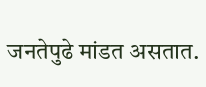जनतेपुढे मांडत असतात.